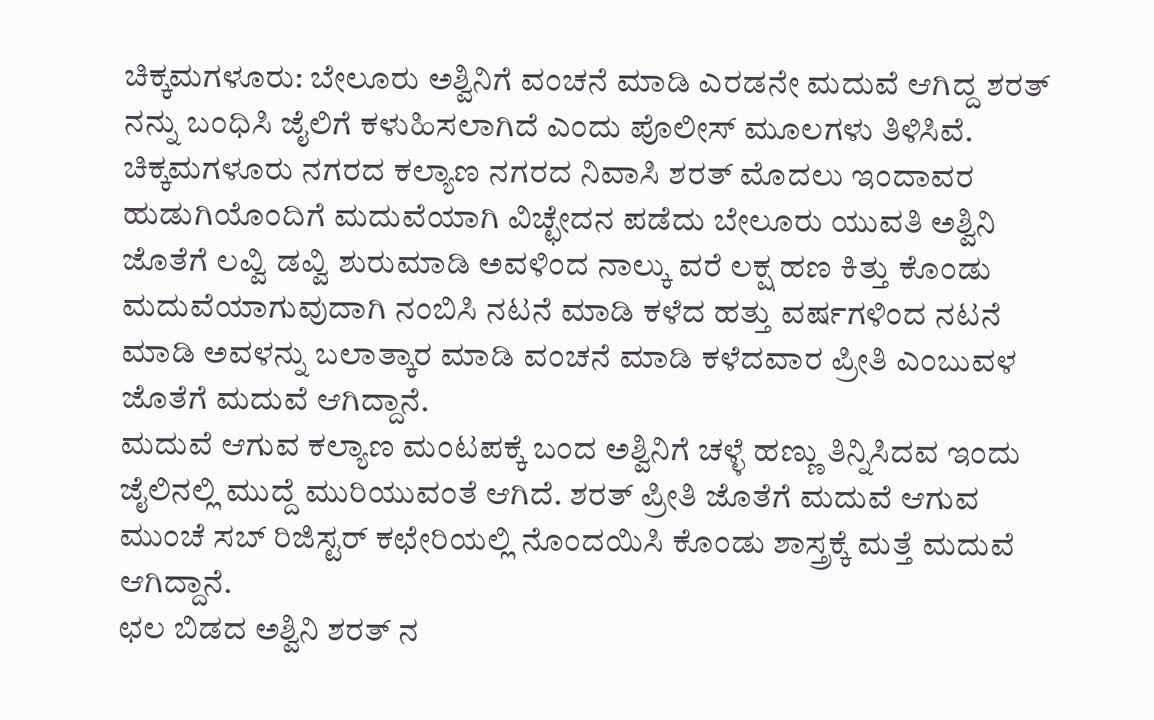ಚಿಕ್ಕಮಗಳೂರು: ಬೇಲೂರು ಅಶ್ವಿನಿಗೆ ವಂಚನೆ ಮಾಡಿ ಎರಡನೇ ಮದುವೆ ಆಗಿದ್ದ ಶರತ್ ನನ್ನು ಬಂಧಿಸಿ ಜೈಲಿಗೆ ಕಳುಹಿಸಲಾಗಿದೆ ಎಂದು ಪೊಲೀಸ್ ಮೂಲಗಳು ತಿಳಿಸಿವೆ.
ಚಿಕ್ಕಮಗಳೂರು ನಗರದ ಕಲ್ಯಾಣ ನಗರದ ನಿವಾಸಿ ಶರತ್ ಮೊದಲು ಇಂದಾವರ ಹುಡುಗಿಯೊಂದಿಗೆ ಮದುವೆಯಾಗಿ ವಿಚ್ಛೇದನ ಪಡೆದು ಬೇಲೂರು ಯುವತಿ ಅಶ್ವಿನಿ ಜೊತೆಗೆ ಲವ್ವಿ ಡವ್ವಿ ಶುರುಮಾಡಿ ಅವಳಿಂದ ನಾಲ್ಕು ವರೆ ಲಕ್ಷ ಹಣ ಕಿತ್ತು ಕೊಂಡು ಮದುವೆಯಾಗುವುದಾಗಿ ನಂಬಿಸಿ ನಟನೆ ಮಾಡಿ ಕಳೆದ ಹತ್ತು ವರ್ಷಗಳಿಂದ ನಟನೆ ಮಾಡಿ ಅವಳನ್ನು ಬಲಾತ್ಕಾರ ಮಾಡಿ ವಂಚನೆ ಮಾಡಿ ಕಳೆದವಾರ ಪ್ರೀತಿ ಎಂಬುವಳ ಜೊತೆಗೆ ಮದುವೆ ಆಗಿದ್ದಾನೆ.
ಮದುವೆ ಆಗುವ ಕಲ್ಯಾಣ ಮಂಟಪಕ್ಕೆ ಬಂದ ಅಶ್ವಿನಿಗೆ ಚಳ್ಳೆ ಹಣ್ಣು ತಿನ್ನಿಸಿದವ ಇಂದು ಜೈಲಿನಲ್ಲಿ ಮುದ್ದೆ ಮುರಿಯುವಂತೆ ಆಗಿದೆ. ಶರತ್ ಪ್ರೀತಿ ಜೊತೆಗೆ ಮದುವೆ ಆಗುವ ಮುಂಚೆ ಸಬ್ ರಿಜಿಸ್ಟರ್ ಕಛೇರಿಯಲ್ಲಿ ನೊಂದಯಿಸಿ ಕೊಂಡು ಶಾಸ್ತ್ರಕ್ಕೆ ಮತ್ತೆ ಮದುವೆ ಆಗಿದ್ದಾನೆ.
ಛಲ ಬಿಡದ ಅಶ್ವಿನಿ ಶರತ್ ನ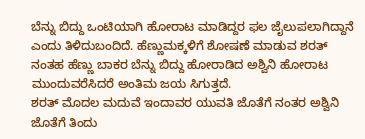ಬೆನ್ನು ಬಿದ್ದು ಒಂಟಿಯಾಗಿ ಹೋರಾಟ ಮಾಡಿದ್ದರ ಫಲ ಜೈಲುಪಲಾಗಿದ್ದಾನೆ ಎಂದು ತಿಳಿದುಬಂದಿದೆ. ಹೆಣ್ಣುಮಕ್ಕಳಿಗೆ ಶೋಷಣೆ ಮಾಡುವ ಶರತ್ ನಂತಹ ಹೆಣ್ಣು ಬಾಕರ ಬೆನ್ನು ಬಿದ್ದು ಹೋರಾಡಿದ ಅಶ್ವಿನಿ ಹೋರಾಟ ಮುಂದುವರೆಸಿದರೆ ಅಂತಿಮ ಜಯ ಸಿಗುತ್ತದೆ.
ಶರತ್ ಮೊದಲ ಮದುವೆ ಇಂದಾವರ ಯುವತಿ ಜೊತೆಗೆ ನಂತರ ಅಶ್ವಿನಿ ಜೊತೆಗೆ ತಿಂದು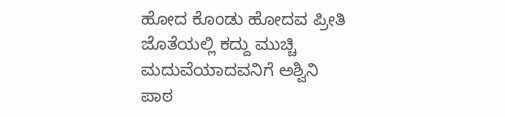ಹೋದ ಕೊಂಡು ಹೋದವ ಪ್ರೀತಿ ಜೊತೆಯಲ್ಲಿ ಕದ್ದು ಮುಚ್ಚಿ ಮದುವೆಯಾದವನಿಗೆ ಅಶ್ವಿನಿ ಪಾಠ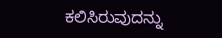ಕಲಿಸಿರುವುದನ್ನು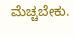ಮೆಚ್ಚಬೇಕು.